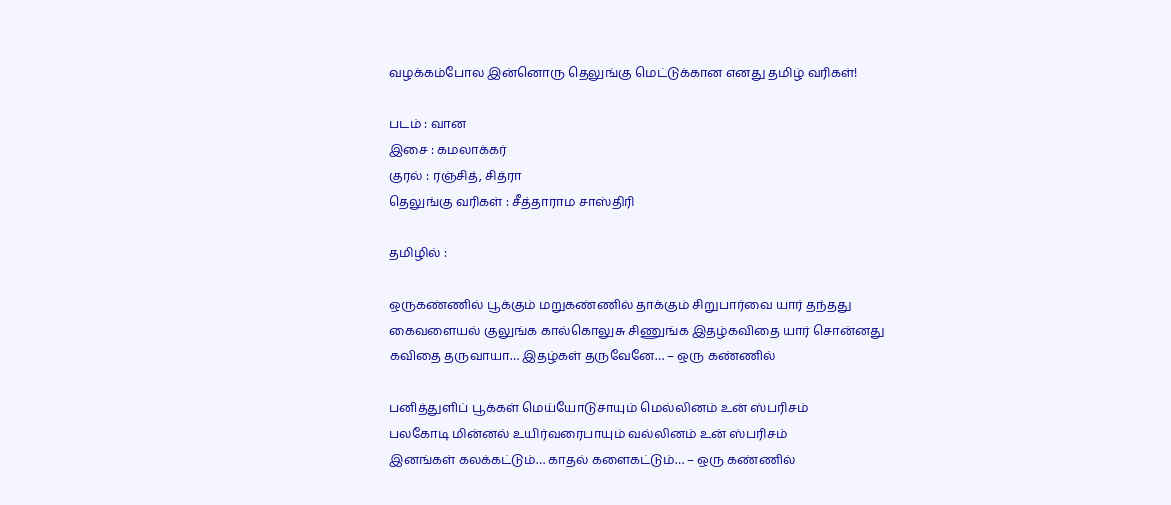வழக்கம்போல இன்னொரு தெலுங்கு மெட்டுக்கான எனது தமிழ் வரிகள்!

படம் : வான
இசை : கமலாக்கர்
குரல் : ரஞ்சித், சித்ரா
தெலுங்கு வரிகள் : சீத்தாராம சாஸ்திரி

தமிழில் :

ஒருகண்ணில் பூக்கும் மறுகண்ணில் தாக்கும் சிறுபார்வை யார் தந்தது
கைவளையல் குலுங்க கால்கொலுசு சிணுங்க இதழ்கவிதை யார் சொன்னது
கவிதை தருவாயா… இதழ்கள் தருவேனே… – ஒரு கண்ணில்

பனித்துளிப் பூக்கள் மெய்யோடுசாயும் மெல்லினம் உன் ஸ்பரிசம்
பலகோடி மின்னல் உயிர்வரைபாயும் வல்லினம் உன் ஸ்பரிசம்
இனங்கள் கலக்கட்டும்… காதல் களைகட்டும்… – ஒரு கண்ணில்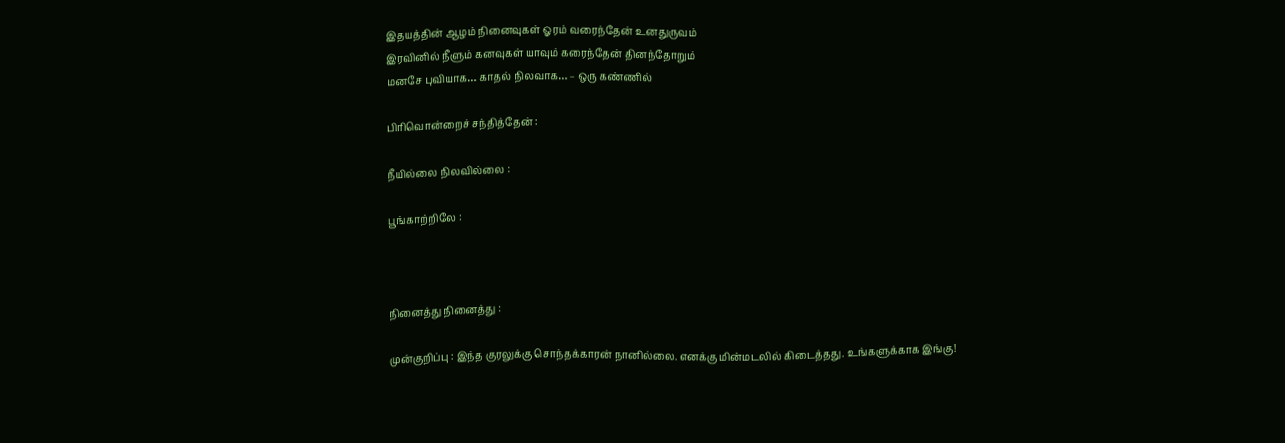இதயத்தின் ஆழம் நினைவுகள் ஓரம் வரைந்தேன் உனதுருவம்
இரவினில் நீளும் கனவுகள் யாவும் கரைந்தேன் தினந்தோறும்
மனசே புவியாக… காதல் நிலவாக… – ஒரு கண்ணில்

பிரிவொன்றைச் சந்தித்தேன் :

நீயில்லை நிலவில்லை :

பூங்காற்றிலே :



நினைத்து நினைத்து :

முன்குறிப்பு : இந்த குரலுக்கு சொந்தக்காரன் நானில்லை. எனக்கு மின்மடலில் கிடைத்தது. உங்களுக்காக இங்கு!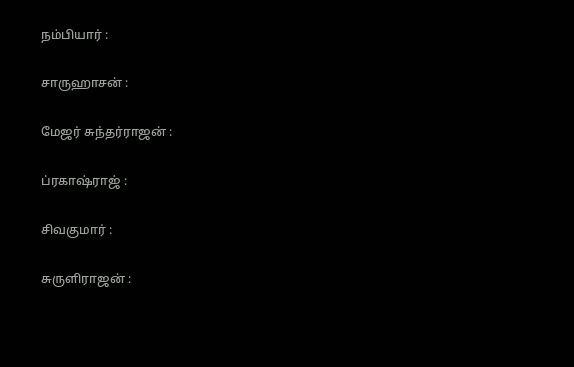நம்பியார் :

சாருஹாசன் :

மேஜர் சுந்தர்ராஜன் :

ப்ரகாஷ்ராஜ் :

சிவகுமார் :

சுருளிராஜன் :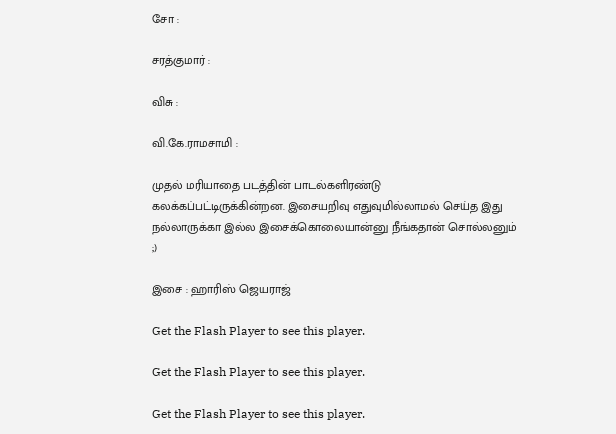சோ :

சரத்குமார் :

விசு :

வி.கே.ராமசாமி :

முதல் மரியாதை படத்தின் பாடல்களிரண்டு கலக்கப்பட்டிருக்கின்றன. இசையறிவு எதுவுமில்லாமல் செய்த இது நல்லாருக்கா இல்ல இசைக்கொலையான்னு நீங்கதான் சொல்லனும் ;)

இசை : ஹாரிஸ் ஜெயராஜ்

Get the Flash Player to see this player.

Get the Flash Player to see this player.

Get the Flash Player to see this player.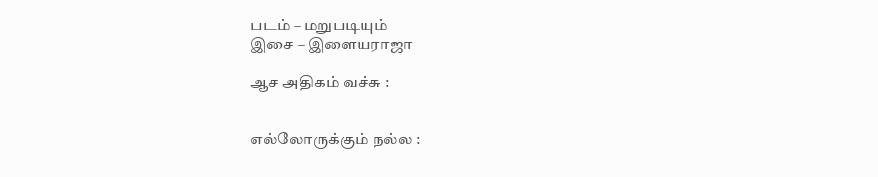படம் – மறுபடியும்
இசை – இளையராஜா

ஆச அதிகம் வச்சு :


எல்லோருக்கும் நல்ல :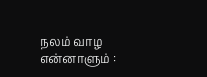நலம் வாழ என்னாளும் :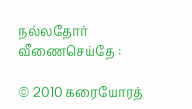நல்லதோர் வீணைசெய்தே :

© 2010 கரையோரத்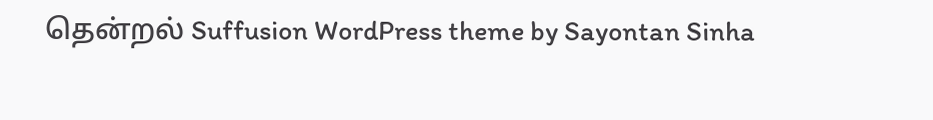தென்றல் Suffusion WordPress theme by Sayontan Sinha